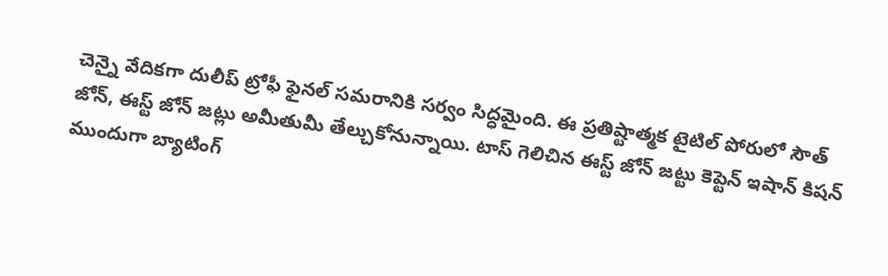చెన్నై వేదికగా దులీప్ ట్రోఫీ ఫైనల్ సమరానికి సర్వం సిద్ధమైంది. ఈ ప్రతిష్టాత్మక టైటిల్ పోరులో సౌత్ జోన్, ఈస్ట్ జోన్ జట్లు అమీతుమీ తేల్చుకోనున్నాయి. టాస్ గెలిచిన ఈస్ట్ జోన్ జట్టు కెప్టెన్ ఇషాన్ కిషన్ ముందుగా బ్యాటింగ్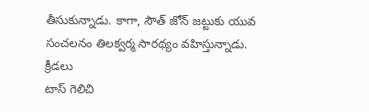తీసుకున్నాడు. కాగా, సౌత్ జోన్ జట్టుకు యువ సంచలనం తిలక్వర్మ సారథ్యం వహిస్తున్నాడు.
క్రీడలు
టాస్ గెలిచి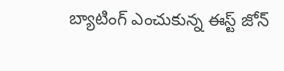బ్యాటింగ్ ఎంచుకున్న ఈస్ట్ జోన్